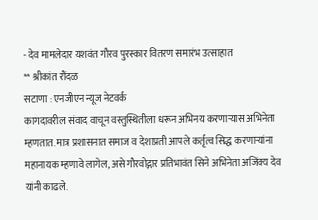- देव मामलेदार यशवंत गौरव पुरस्कार वितरण समारंभ उत्साहात
** श्रीकांत रौंदळ
सटाणा : एनजीएन न्यूज नेटवर्क
कागदावरील संवाद वाचून वस्तुस्थितीला धरून अभिनय करणाऱ्यास अभिनेता म्हणतात. मात्र प्रशासनात समाज व देशाप्रती आपले कर्तृत्व सिद्ध करणाऱ्यांना महानायक म्हणावे लागेल, असे गौरवोद्गार प्रतिभावंत सिने अभिनेता अजिंक्य देव यांनी काढले.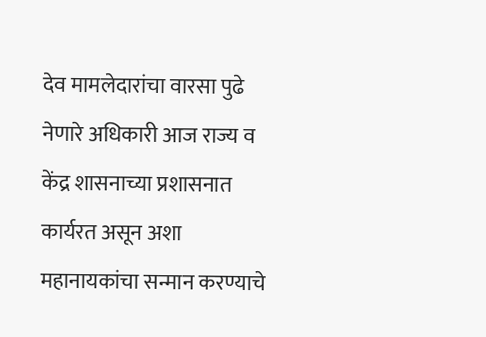देव मामलेदारांचा वारसा पुढे नेणारे अधिकारी आज राज्य व केंद्र शासनाच्या प्रशासनात कार्यरत असून अशा महानायकांचा सन्मान करण्याचे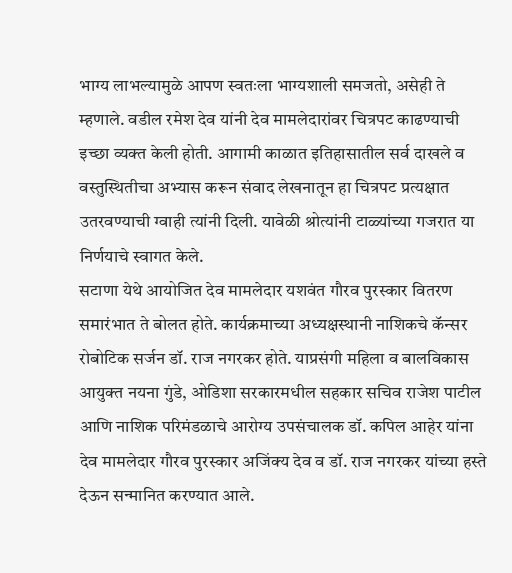भाग्य लाभल्यामुळे आपण स्वतःला भाग्यशाली समजतो, असेही ते म्हणाले. वडील रमेश देव यांनी देव मामलेदारांवर चित्रपट काढण्याची इच्छा व्यक्त केली होती. आगामी काळात इतिहासातील सर्व दाखले व वस्तुस्थितीचा अभ्यास करून संवाद लेखनातून हा चित्रपट प्रत्यक्षात उतरवण्याची ग्वाही त्यांनी दिली. यावेळी श्रोत्यांनी टाळ्यांच्या गजरात या निर्णयाचे स्वागत केले.
सटाणा येथे आयोजित देव मामलेदार यशवंत गौरव पुरस्कार वितरण समारंभात ते बोलत होते. कार्यक्रमाच्या अध्यक्षस्थानी नाशिकचे कॅन्सर रोबोटिक सर्जन डॉ. राज नगरकर होते. याप्रसंगी महिला व बालविकास आयुक्त नयना गुंडे, ओडिशा सरकारमधील सहकार सचिव राजेश पाटील आणि नाशिक परिमंडळाचे आरोग्य उपसंचालक डॉ. कपिल आहेर यांना देव मामलेदार गौरव पुरस्कार अजिंक्य देव व डॉ. राज नगरकर यांच्या हस्ते देऊन सन्मानित करण्यात आले.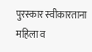पुरस्कार स्वीकारताना महिला व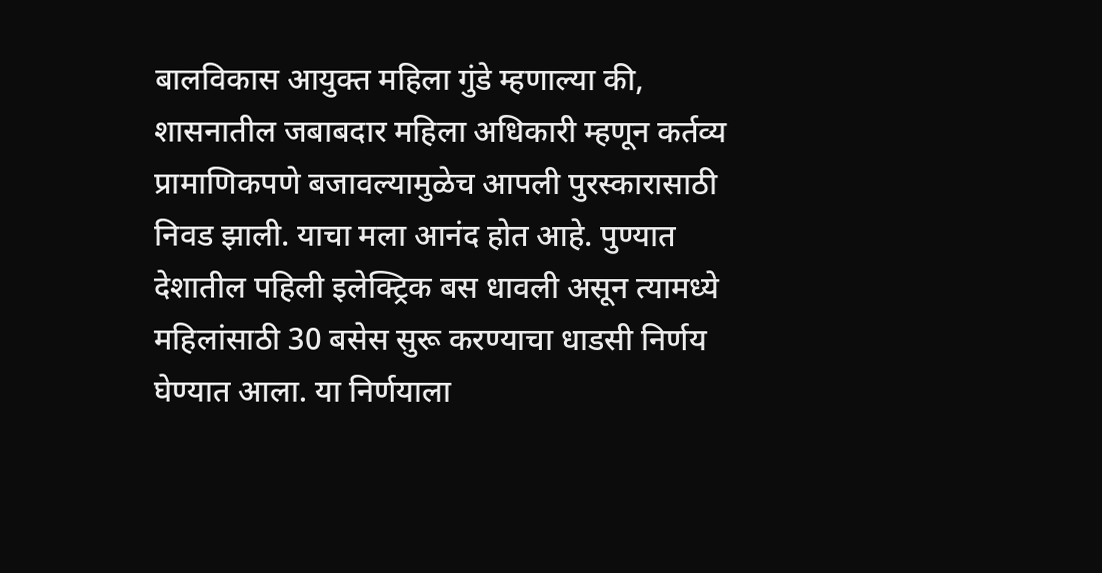बालविकास आयुक्त महिला गुंडे म्हणाल्या की, शासनातील जबाबदार महिला अधिकारी म्हणून कर्तव्य प्रामाणिकपणे बजावल्यामुळेच आपली पुरस्कारासाठी निवड झाली. याचा मला आनंद होत आहे. पुण्यात देशातील पहिली इलेक्ट्रिक बस धावली असून त्यामध्ये महिलांसाठी 30 बसेस सुरू करण्याचा धाडसी निर्णय घेण्यात आला. या निर्णयाला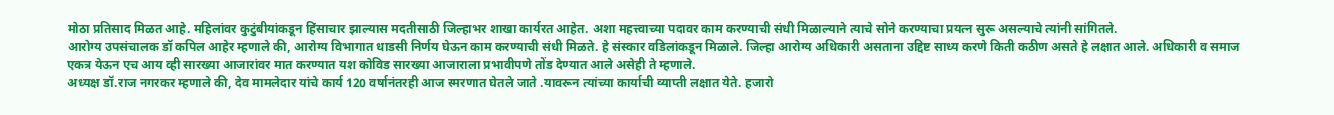मोठा प्रतिसाद मिळत आहे. महिलांवर कुटुंबीयांकडून हिंसाचार झाल्यास मदतीसाठी जिल्हाभर शाखा कार्यरत आहेत. अशा महत्त्वाच्या पदावर काम करण्याची संधी मिळाल्याने त्याचे सोने करण्याचा प्रयत्न सुरू असल्याचे त्यांनी सांगितले.
आरोग्य उपसंचालक डॉ कपिल आहेर म्हणाले की, आरोग्य विभागात धाडसी निर्णय घेऊन काम करण्याची संधी मिळते. हे संस्कार वडिलांकडून मिळाले. जिल्हा आरोग्य अधिकारी असताना उद्दिष्ट साध्य करणे किती कठीण असते हे लक्षात आले. अधिकारी व समाज एकत्र येऊन एच आय व्ही सारख्या आजारांवर मात करण्यात यश कोविड सारख्या आजाराला प्रभावीपणे तोंड देण्यात आले असेही ते म्हणाले.
अध्यक्ष डॉ.राज नगरकर म्हणाले की, देव मामलेदार यांचे कार्य 120 वर्षानंतरही आज स्मरणात घेतले जाते .यावरून त्यांच्या कार्याची व्याप्ती लक्षात येते. हजारो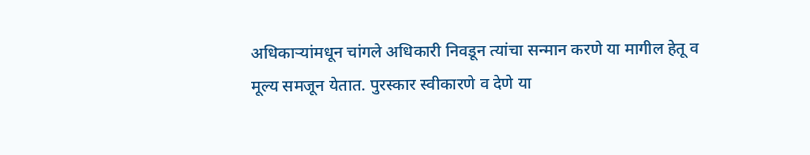अधिकाऱ्यांमधून चांगले अधिकारी निवडून त्यांचा सन्मान करणे या मागील हेतू व मूल्य समजून येतात. पुरस्कार स्वीकारणे व देणे या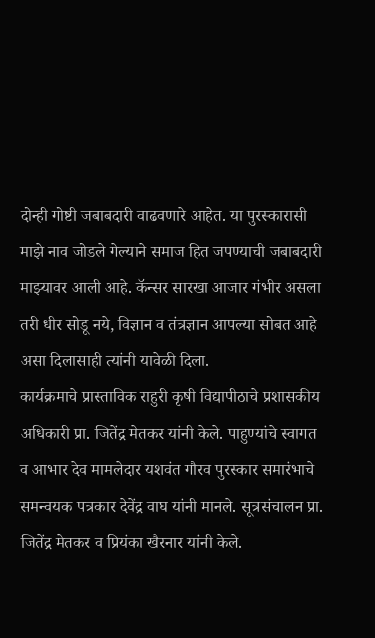दोन्ही गोष्टी जबाबदारी वाढवणारे आहेत. या पुरस्कारासी माझे नाव जोडले गेल्याने समाज हित जपण्याची जबाबदारी माझ्यावर आली आहे. कॅन्सर सारखा आजार गंभीर असला तरी धीर सोडू नये, विज्ञान व तंत्रज्ञान आपल्या सोबत आहे असा दिलासाही त्यांनी यावेळी दिला.
कार्यक्रमाचे प्रास्ताविक राहुरी कृषी विद्यापीठाचे प्रशासकीय अधिकारी प्रा. जितेंद्र मेतकर यांनी केले. पाहुण्यांचे स्वागत व आभार देव मामलेदार यशवंत गौरव पुरस्कार समारंभाचे समन्वयक पत्रकार देवेंद्र वाघ यांनी मानले. सूत्रसंचालन प्रा. जितेंद्र मेतकर व प्रियंका खैरनार यांनी केले.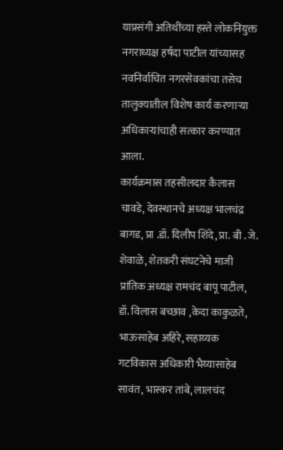याप्रसंगी अतिथींच्या हस्ते लोकनियुक्त नगराध्यक्ष हर्षदा पाटील यांच्यासह नवनिर्वाचित नगरसेवकांचा तसेच तालुक्यातील विशेष कार्य करणाऱ्या अधिकाऱ्यांचाही सत्कार करण्यात आला.
कार्यक्रमास तहसीलदार कैलास चावडे, देवस्थानचे अध्यक्ष भालचंद्र बागड, प्रा .डॉ. दिलीप शिंदे, प्रा. बी . जे. शेवाळे, शेतकरी संघटनेचे माजी प्रांतिक अध्यक्ष रामचंद बापू पाटील, डॉ. विलास बच्छाव ,केदा काकुळते, भाऊसाहेब अहिरे, सहाय्यक गटविकास अधिकारी भैय्यासाहेब सावंत, भास्कर तांबे, लालचंद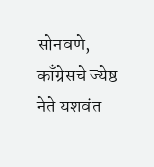सोनवणे, काँग्रेसचे ज्येष्ठ नेते यशवंत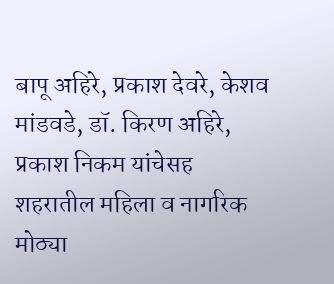बापू अहिरे, प्रकाश देवरे, केशव मांडवडे, डॉ. किरण अहिरे, प्रकाश निकम यांचेसह शहरातील महिला व नागरिक मोठ्या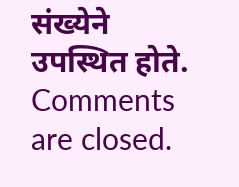संख्येने उपस्थित होते.
Comments are closed.